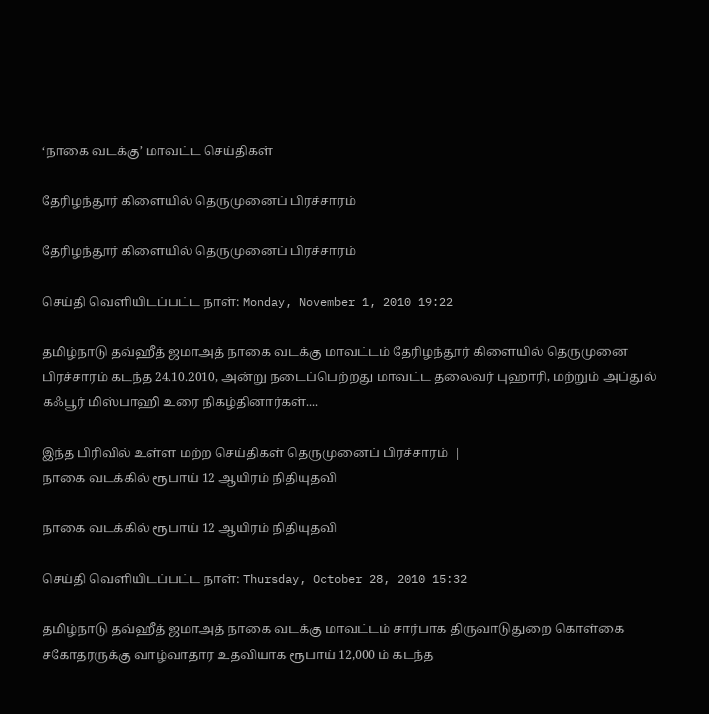‘நாகை வடக்கு’ மாவட்ட செய்திகள்

தேரிழந்தூர் கிளையில் தெருமுனைப் பிரச்சாரம்

தேரிழந்தூர் கிளையில் தெருமுனைப் பிரச்சாரம்

செய்தி வெளியிடப்பட்ட நாள்: Monday, November 1, 2010 19:22

தமிழ்நாடு தவ்ஹீத் ஜமாஅத் நாகை வடக்கு மாவட்டம் தேரிழந்தூர் கிளையில் தெருமுனை பிரச்சாரம் கடந்த 24.10.2010, அன்று நடைப்பெற்றது மாவட்ட தலைவர் புஹாரி, மற்றும் அப்துல் கஃபூர் மிஸ்பாஹி உரை நிகழ்தினார்கள்....

இந்த பிரிவில் உள்ள மற்ற செய்திகள் தெருமுனைப் பிரச்சாரம்  |
நாகை வடக்கில் ரூபாய் 12 ஆயிரம் நிதியுதவி

நாகை வடக்கில் ரூபாய் 12 ஆயிரம் நிதியுதவி

செய்தி வெளியிடப்பட்ட நாள்: Thursday, October 28, 2010 15:32

தமிழ்நாடு தவ்ஹீத் ஜமாஅத் நாகை வடக்கு மாவட்டம் சார்பாக திருவாடுதுறை கொள்கை சகோதரருக்கு வாழ்வாதார உதவியாக ரூபாய் 12,000 ம் கடந்த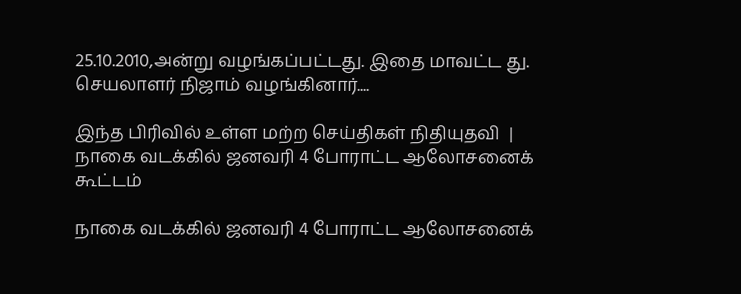25.10.2010,அன்று வழங்கப்பட்டது. இதை மாவட்ட து. செயலாளர் நிஜாம் வழங்கினார்....

இந்த பிரிவில் உள்ள மற்ற செய்திகள் நிதியுதவி  |
நாகை வடக்கில் ஜனவரி 4 போராட்ட ஆலோசனைக் கூட்டம்

நாகை வடக்கில் ஜனவரி 4 போராட்ட ஆலோசனைக்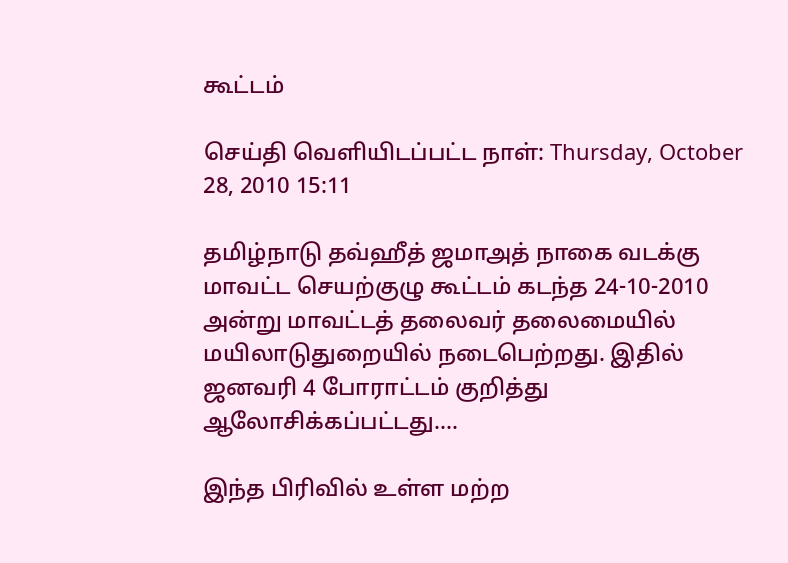கூட்டம்

செய்தி வெளியிடப்பட்ட நாள்: Thursday, October 28, 2010 15:11

தமிழ்நாடு தவ்ஹீத் ஜமாஅத் நாகை வடக்கு மாவட்ட செயற்குழு கூட்டம் கடந்த 24-10-2010 அன்று மாவட்டத் தலைவர் தலைமையில் மயிலாடுதுறையில் நடைபெற்றது. இதில் ஜனவரி 4 போராட்டம் குறித்து ஆலோசிக்கப்பட்டது....

இந்த பிரிவில் உள்ள மற்ற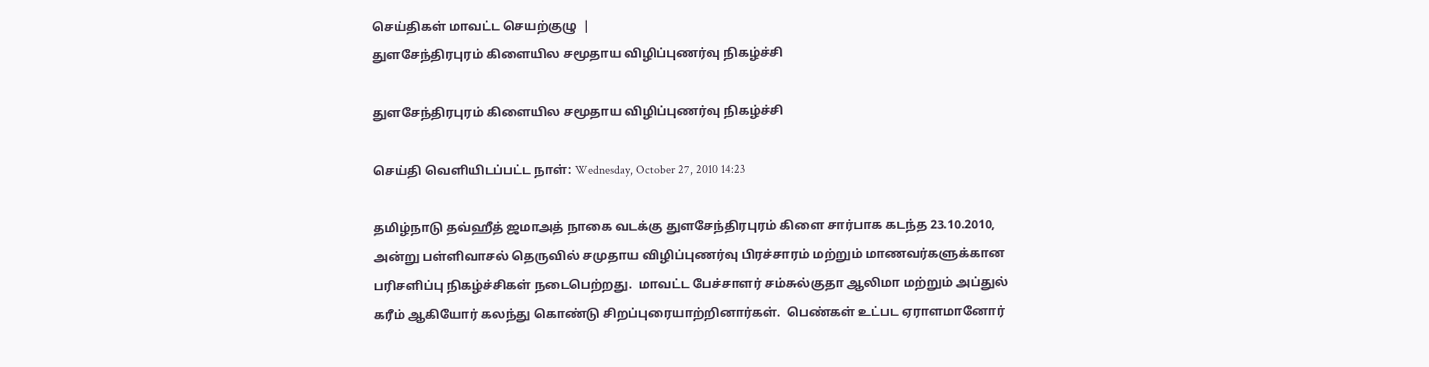செய்திகள் மாவட்ட செயற்குழு  |
துளசேந்திரபுரம் கிளையில சமூதாய விழிப்புணர்வு நிகழ்ச்சி

துளசேந்திரபுரம் கிளையில சமூதாய விழிப்புணர்வு நிகழ்ச்சி

செய்தி வெளியிடப்பட்ட நாள்: Wednesday, October 27, 2010 14:23

தமிழ்நாடு தவ்ஹீத் ஜமாஅத் நாகை வடக்கு துளசேந்திரபுரம் கிளை சார்பாக கடந்த 23.10.2010, அன்று பள்ளிவாசல் தெருவில் சமுதாய விழிப்புணர்வு பிரச்சாரம் மற்றும் மாணவர்களுக்கான பரிசளிப்பு நிகழ்ச்சிகள் நடைபெற்றது.  மாவட்ட பேச்சாளர் சம்சுல்குதா ஆலிமா மற்றும் அப்துல் கரீம் ஆகியோர் கலந்து கொண்டு சிறப்புரையாற்றினார்கள்.  பெண்கள் உட்பட ஏராளமானோர்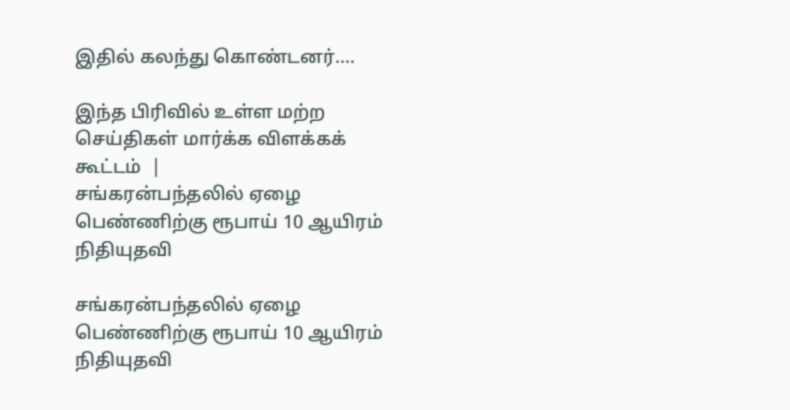இதில் கலந்து கொண்டனர்....

இந்த பிரிவில் உள்ள மற்ற செய்திகள் மார்க்க விளக்கக் கூட்டம்  |
சங்கரன்பந்தலில் ஏழை பெண்ணிற்கு ரூபாய் 10 ஆயிரம் நிதியுதவி

சங்கரன்பந்தலில் ஏழை பெண்ணிற்கு ரூபாய் 10 ஆயிரம் நிதியுதவி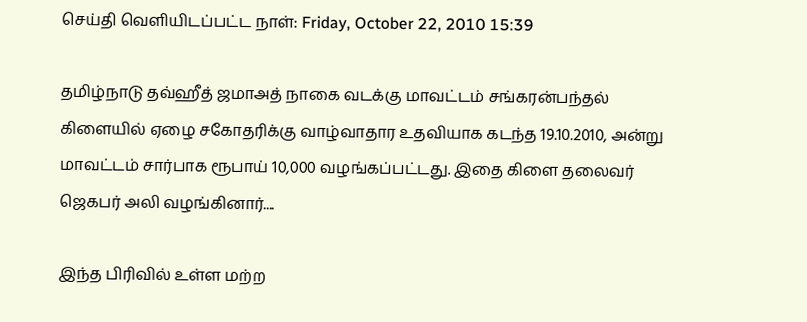செய்தி வெளியிடப்பட்ட நாள்: Friday, October 22, 2010 15:39

தமிழ்நாடு தவ்ஹீத் ஜமாஅத் நாகை வடக்கு மாவட்டம் சங்கரன்பந்தல் கிளையில் ஏழை சகோதரிக்கு வாழ்வாதார உதவியாக கடந்த 19.10.2010, அன்று மாவட்டம் சார்பாக ரூபாய் 10,000 வழங்கப்பட்டது. இதை கிளை தலைவர் ஜெகபர் அலி வழங்கினார்....

இந்த பிரிவில் உள்ள மற்ற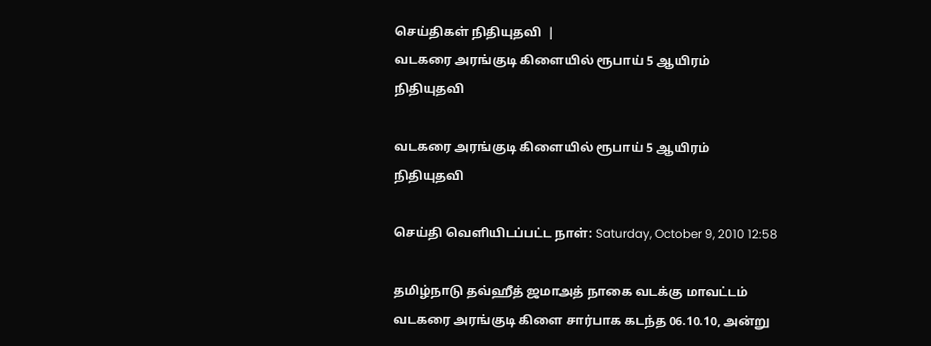செய்திகள் நிதியுதவி  |
வடகரை அரங்குடி கிளையில் ரூபாய் 5 ஆயிரம் நிதியுதவி

வடகரை அரங்குடி கிளையில் ரூபாய் 5 ஆயிரம் நிதியுதவி

செய்தி வெளியிடப்பட்ட நாள்: Saturday, October 9, 2010 12:58

தமிழ்நாடு தவ்ஹீத் ஜமாஅத் நாகை வடக்கு மாவட்டம்  வடகரை அரங்குடி கிளை சார்பாக கடந்த 06.10.10, அன்று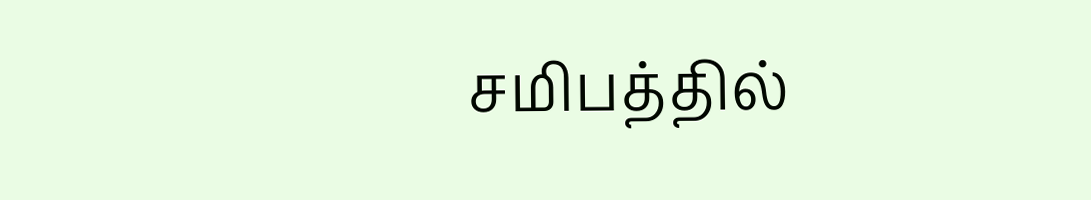சமிபத்தில்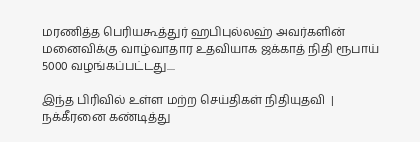மரணித்த பெரியகூத்துர் ஹபிபுல்லஹ் அவர்களின் மனைவிக்கு வாழ்வாதார உதவியாக ஜக்காத் நிதி ரூபாய் 5000 வழங்கப்பட்டது....

இந்த பிரிவில் உள்ள மற்ற செய்திகள் நிதியுதவி  |
நக்கீரனை கண்டித்து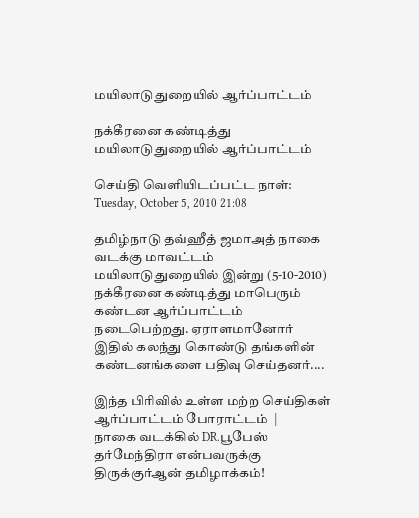மயிலாடுதுறையில் ஆர்ப்பாட்டம்

நக்கீரனை கண்டித்து மயிலாடுதுறையில் ஆர்ப்பாட்டம்

செய்தி வெளியிடப்பட்ட நாள்: Tuesday, October 5, 2010 21:08

தமிழ்நாடு தவ்ஹீத் ஜமாஅத் நாகை வடக்கு மாவட்டம் மயிலாடுதுறையில் இன்று (5-10-2010) நக்கீரனை கண்டித்து மாபெரும் கண்டன ஆர்ப்பாட்டம் நடைபெற்றது. ஏராளமானோர் இதில் கலந்து கொண்டு தங்களின் கண்டனங்களை பதிவு செய்தனர்....

இந்த பிரிவில் உள்ள மற்ற செய்திகள் ஆர்ப்பாட்டம் போராட்டம்  |
நாகை வடக்கில் DR.பூபேஸ் தர்மேந்திரா என்பவருக்கு திருக்குர்ஆன் தமிழாக்கம்!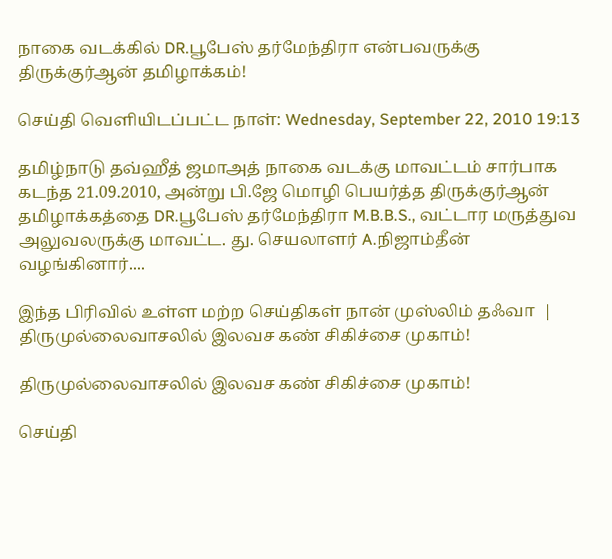நாகை வடக்கில் DR.பூபேஸ் தர்மேந்திரா என்பவருக்கு திருக்குர்ஆன் தமிழாக்கம்!

செய்தி வெளியிடப்பட்ட நாள்: Wednesday, September 22, 2010 19:13

தமிழ்நாடு தவ்ஹீத் ஜமாஅத் நாகை வடக்கு மாவட்டம் சார்பாக கடந்த 21.09.2010, அன்று பி.ஜே மொழி பெயர்த்த திருக்குர்ஆன் தமிழாக்கத்தை DR.பூபேஸ் தர்மேந்திரா M.B.B.S., வட்டார மருத்துவ அலுவலருக்கு மாவட்ட. து. செயலாளர் A.நிஜாம்தீன் வழங்கினார்....

இந்த பிரிவில் உள்ள மற்ற செய்திகள் நான் முஸ்லிம் தஃவா  |
திருமுல்லைவாசலில் இலவச கண் சிகிச்சை முகாம்!

திருமுல்லைவாசலில் இலவச கண் சிகிச்சை முகாம்!

செய்தி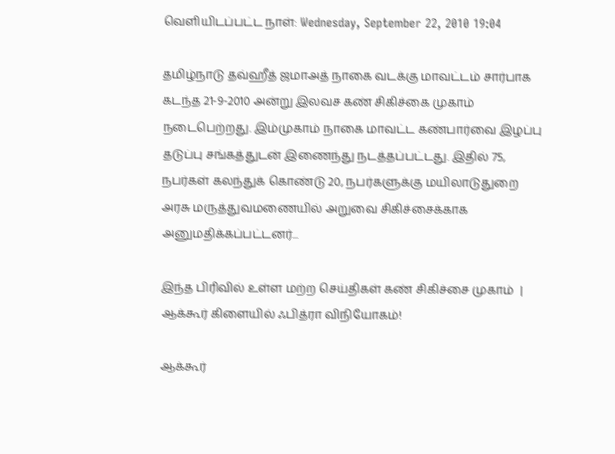வெளியிடப்பட்ட நாள்: Wednesday, September 22, 2010 19:04

தமிழ்நாடு தவ்ஹீத் ஜமாஅத் நாகை வடக்கு மாவட்டம் சார்பாக கடந்த 21-9-2010 அன்று இலவச கண் சிகிச்கை முகாம் நடைபெற்றது. இம்முகாம் நாகை மாவட்ட கண்பார்வை இழப்பு தடுப்பு சங்கத்துடன் இணைந்து நடத்தப்பட்டது. இதில் 75, நபர்கள் கலந்துக் கொண்டு 20, நபர்களுக்கு மயிலாடுதுறை அரசு மருத்துவமணையில் அறுவை சிகிச்சைக்காக அனுமதிக்கப்பட்டனர்...

இந்த பிரிவில் உள்ள மற்ற செய்திகள் கண் சிகிச்சை முகாம்  |
ஆக்கூர் கிளையில் ஃபித்ரா விநியோகம்!

ஆக்கூர்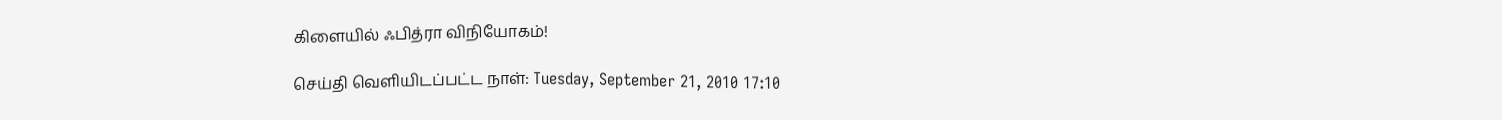கிளையில் ஃபித்ரா விநியோகம்!

செய்தி வெளியிடப்பட்ட நாள்: Tuesday, September 21, 2010 17:10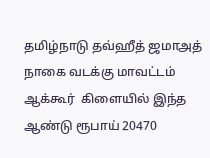தமிழ்நாடு தவ்ஹீத் ஜமாஅத் நாகை வடக்கு மாவட்டம் ஆக்கூர்  கிளையில் இந்த ஆண்டு ரூபாய் 20470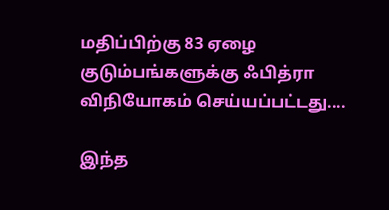மதிப்பிற்கு 83 ஏழை குடும்பங்களுக்கு ஃபித்ரா விநியோகம் செய்யப்பட்டது....

இந்த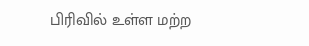பிரிவில் உள்ள மற்ற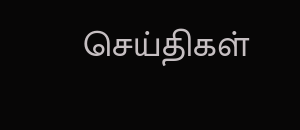செய்திகள்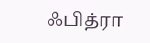ஃபித்ரா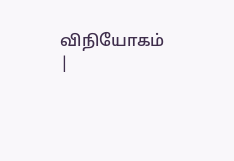விநியோகம்  |